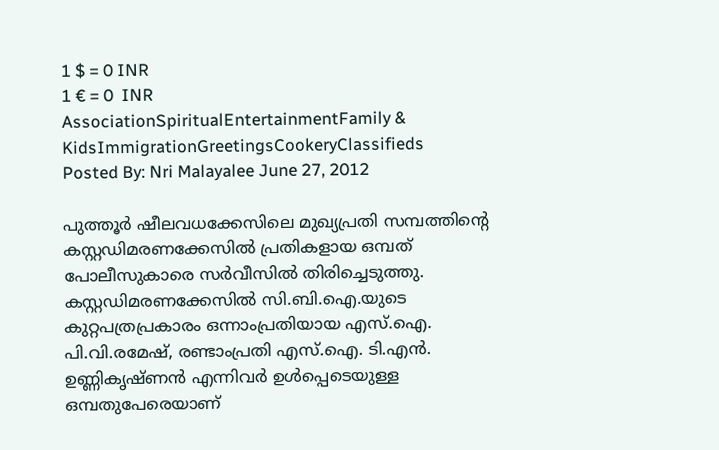1 $ = 0 INR
1 € = 0  INR
AssociationSpiritualEntertainmentFamily & KidsImmigrationGreetingsCookeryClassifieds
Posted By: Nri Malayalee June 27, 2012

പുത്തൂര്‍ ഷീലവധക്കേസിലെ മുഖ്യപ്രതി സമ്പത്തിന്റെ കസ്റ്റഡിമരണക്കേസില്‍ പ്രതികളായ ഒമ്പത് പോലീസുകാരെ സര്‍വീസില്‍ തിരിച്ചെടുത്തു. കസ്റ്റഡിമരണക്കേസില്‍ സി.ബി.ഐ.യുടെ കുറ്റപത്രപ്രകാരം ഒന്നാംപ്രതിയായ എസ്.ഐ. പി.വി.രമേഷ്, രണ്ടാംപ്രതി എസ്.ഐ. ടി.എന്‍. ഉണ്ണികൃഷ്ണന്‍ എന്നിവര്‍ ഉള്‍പ്പെടെയുള്ള ഒമ്പതുപേരെയാണ്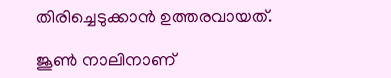തിരിച്ചെടുക്കാന്‍ ഉത്തരവായത്.

ജൂണ്‍ നാലിനാണ്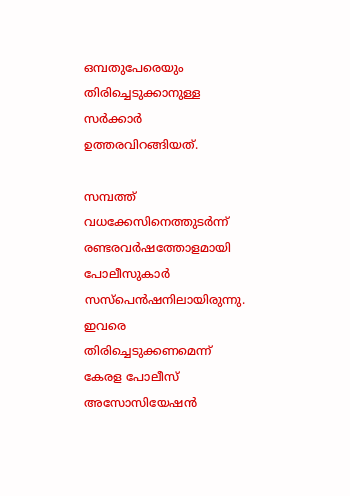ഒമ്പതുപേരെയും തിരിച്ചെടുക്കാനുള്ള സര്‍ക്കാര്‍ ഉത്തരവിറങ്ങിയത്.

സമ്പത്ത് വധക്കേസിനെത്തുടര്‍ന്ന് രണ്ടരവര്‍ഷത്തോളമായി പോലീസുകാര്‍ സസ്‌പെന്‍ഷനിലായിരുന്നു. ഇവരെ തിരിച്ചെടുക്കണമെന്ന് കേരള പോലീസ് അസോസിയേഷന്‍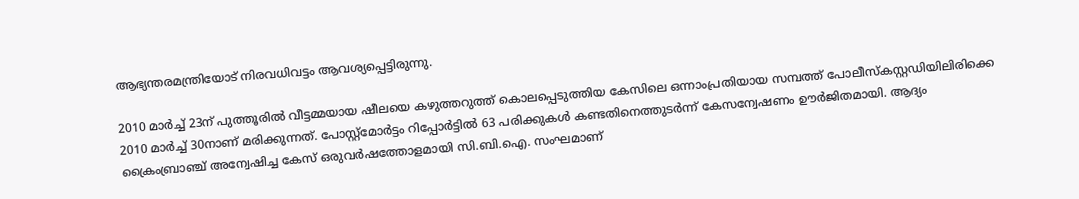ആഭ്യന്തരമന്ത്രിയോട് നിരവധിവട്ടം ആവശ്യപ്പെട്ടിരുന്നു.

2010 മാര്‍ച്ച് 23ന് പുത്തൂരില്‍ വീട്ടമ്മയായ ഷീലയെ കഴുത്തറുത്ത് കൊലപ്പെടുത്തിയ കേസിലെ ഒന്നാംപ്രതിയായ സമ്പത്ത് പോലീസ്‌കസ്റ്റഡിയിലിരിക്കെ 2010 മാര്‍ച്ച് 30നാണ് മരിക്കുന്നത്. പോസ്റ്റ്‌മോര്‍ട്ടം റിപ്പോര്‍ട്ടില്‍ 63 പരിക്കുകള്‍ കണ്ടതിനെത്തുടര്‍ന്ന് കേസന്വേഷണം ഊര്‍ജിതമായി. ആദ്യം ക്രൈംബ്രാഞ്ച് അന്വേഷിച്ച കേസ് ഒരുവര്‍ഷത്തോളമായി സി.ബി.ഐ. സംഘമാണ്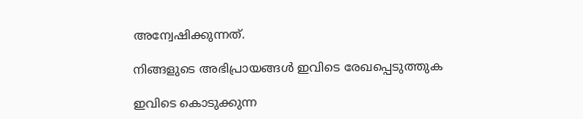അന്വേഷിക്കുന്നത്.

നിങ്ങളുടെ അഭിപ്രായങ്ങള്‍ ഇവിടെ രേഖപ്പെടുത്തുക

ഇവിടെ കൊടുക്കുന്ന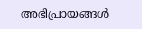അഭിപ്രായങ്ങള്‍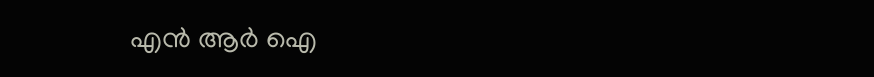എന്‍ ആര്‍ ഐ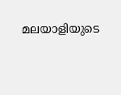മലയാളിയുടെ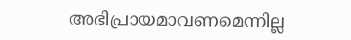അഭിപ്രായമാവണമെന്നില്ല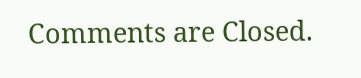Comments are Closed.